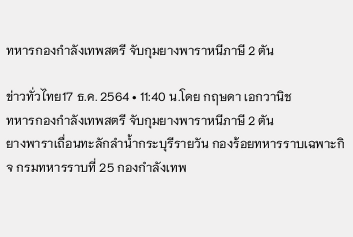ทหารกองกำลังเทพสตรี จับกุมยางพาราหนีภาษี 2 ตัน

ข่าวทั่วไทย17 ธ.ค. 2564 • 11:40 น.โดย กฤษดา เอกวานิช
ทหารกองกำลังเทพสตรี จับกุมยางพาราหนีภาษี 2 ตัน
ยางพาราเถื่อนทะลักลำน้ำกระบุรีรายวัน กองร้อยทหารราบเฉพาะกิจ กรมทหารราบที่ 25 กองกำลังเทพ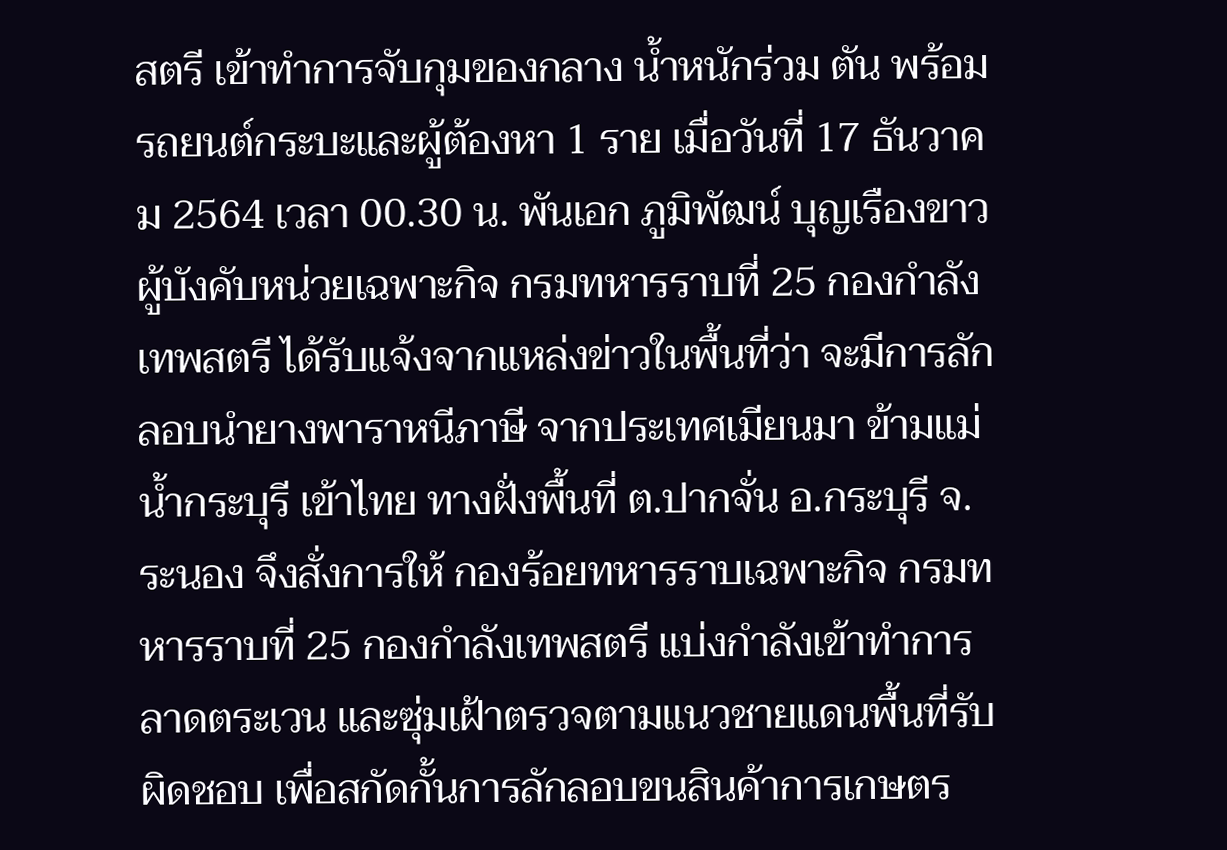สตรี เข้าทำการจับกุมของกลาง น้ำหนักร่วม ตัน พร้อมรถยนต์กระบะและผู้ต้องหา 1 ราย เมื่อวันที่ 17 ธันวาคม 2564 เวลา 00.30 น. พันเอก ภูมิพัฒน์ บุญเรืองขาว ผู้บังคับหน่วยเฉพาะกิจ กรมทหารราบที่ 25 กองกำลังเทพสตรี ได้รับแจ้งจากแหล่งข่าวในพื้นที่ว่า จะมีการลักลอบนำยางพาราหนีภาษี จากประเทศเมียนมา ข้ามแม่น้ำกระบุรี เข้าไทย ทางฝั่งพื้นที่ ต.ปากจั่น อ.กระบุรี จ.ระนอง จึงสั่งการให้ กองร้อยทหารราบเฉพาะกิจ กรมทหารราบที่ 25 กองกำลังเทพสตรี แบ่งกำลังเข้าทำการลาดตระเวน และซุ่มเฝ้าตรวจตามแนวชายแดนพื้นที่รับผิดชอบ เพื่อสกัดกั้นการลักลอบขนสินค้าการเกษตร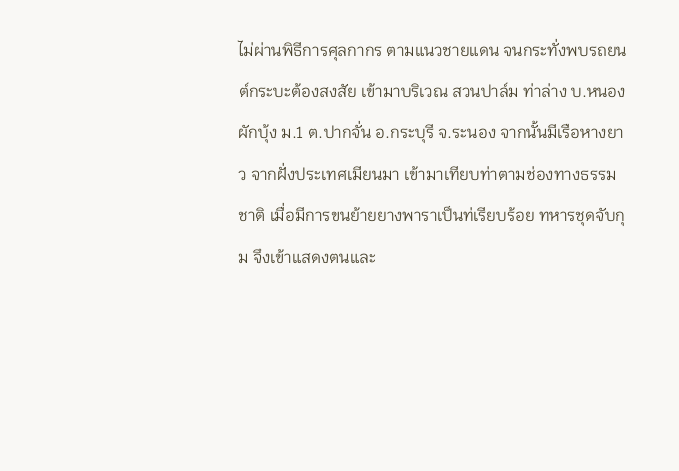ไม่ผ่านพิธีการศุลกากร ตามแนวชายแดน จนกระทั่งพบรถยนต์กระบะต้องสงสัย เข้ามาบริเวณ สวนปาล์ม ท่าล่าง บ.หนองผักบุ้ง ม.1 ต.ปากจั่น อ.กระบุรี จ.ระนอง จากนั้นมีเรือหางยาว จากฝั่งประเทศเมียนมา เข้ามาเทียบท่าตามช่องทางธรรมชาติ เมื่อมีการขนย้ายยางพาราเป็นท่เรียบร้อย ทหารชุดจับกุม จึงเข้าแสดงตนและ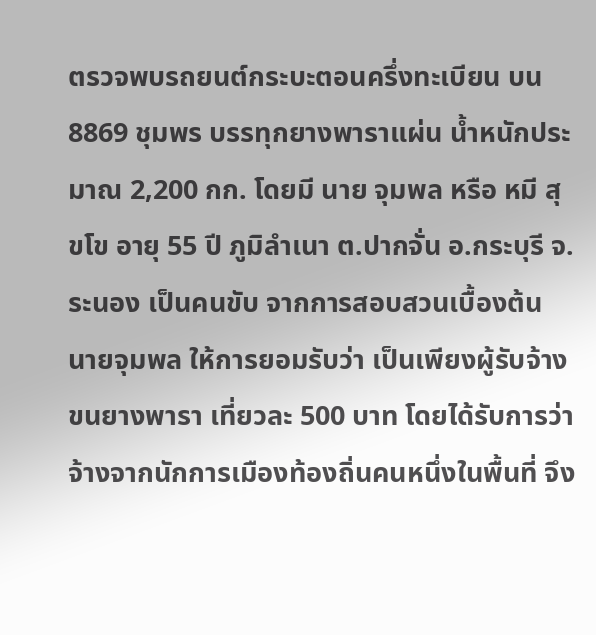ตรวจพบรถยนต์กระบะตอนครึ่งทะเบียน บน 8869 ชุมพร บรรทุกยางพาราแผ่น น้ำหนักประมาณ 2,200 กก. โดยมี นาย จุมพล หรือ หมี สุขโข อายุ 55 ปี ภูมิลำเนา ต.ปากจั่น อ.กระบุรี จ.ระนอง เป็นคนขับ จากการสอบสวนเบื้องต้น นายจุมพล ให้การยอมรับว่า เป็นเพียงผู้รับจ้างขนยางพารา เที่ยวละ 500 บาท โดยได้รับการว่าจ้างจากนักการเมืองท้องถิ่นคนหนึ่งในพื้นที่ จึง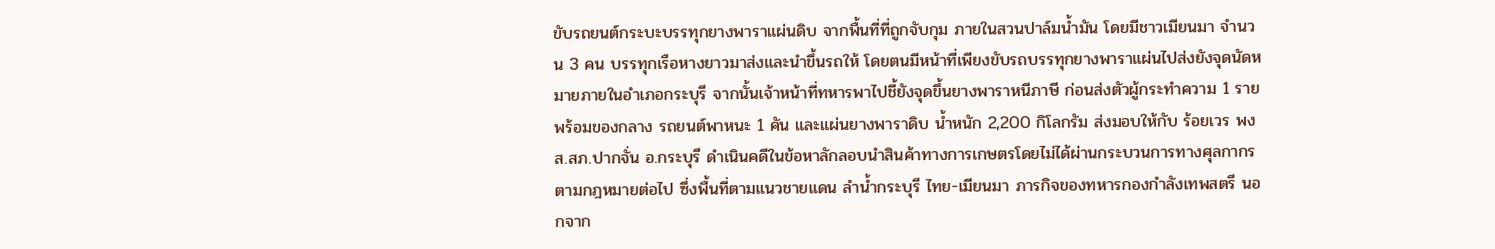ขับรถยนต์กระบะบรรทุกยางพาราแผ่นดิบ จากพื้นที่ที่ถูกจับกุม ภายในสวนปาล์มน้ำมัน โดยมีชาวเมียนมา จำนวน 3 คน บรรทุกเรือหางยาวมาส่งและนำขึ้นรถให้ โดยตนมีหน้าที่เพียงขับรถบรรทุกยางพาราแผ่นไปส่งยังจุดนัดหมายภายในอำเภอกระบุรี จากนั้นเจ้าหน้าที่ทหารพาไปชี้ยังจุดขึ้นยางพาราหนีภาษี ก่อนส่งตัวผู้กระทำความ 1 ราย พร้อมของกลาง รถยนต์พาหนะ 1 คัน และแผ่นยางพาราดิบ น้ำหนัก 2,200 กิโลกรัม ส่งมอบให้กับ ร้อยเวร พงส.สภ.ปากจั่น อ.กระบุรี ดำเนินคดีในข้อหาลักลอบนำสินค้าทางการเกษตรโดยไม่ได้ผ่านกระบวนการทางศุลกากร ตามกฎหมายต่อไป ซึ่งพื้นที่ตามแนวชายแดน ลำน้ำกระบุรี ไทย-เมียนมา ภารกิจของทหารกองกำลังเทพสตรี นอกจาก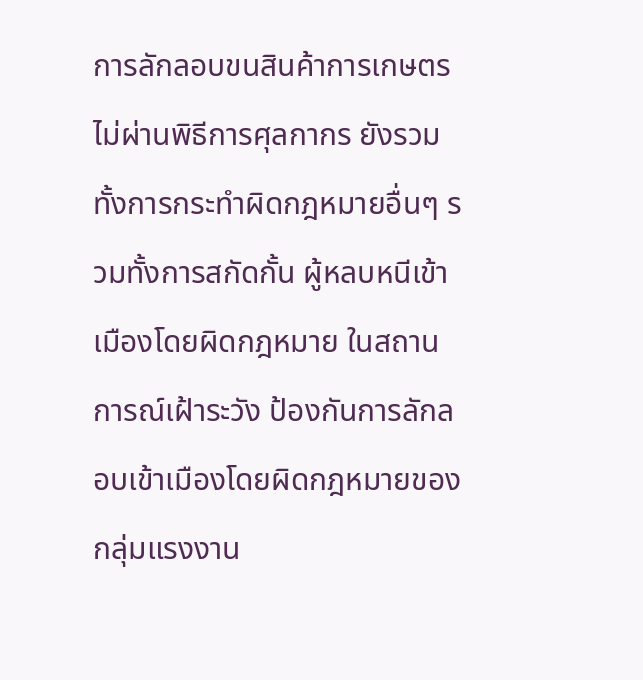การลักลอบขนสินค้าการเกษตรไม่ผ่านพิธีการศุลกากร ยังรวมทั้งการกระทำผิดกฎหมายอื่นๆ รวมทั้งการสกัดกั้น ผู้หลบหนีเข้าเมืองโดยผิดกฎหมาย ในสถานการณ์เฝ้าระวัง ป้องกันการลักลอบเข้าเมืองโดยผิดกฎหมายของกลุ่มแรงงาน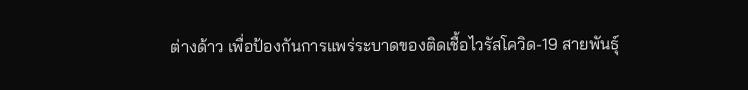ต่างด้าว เพื่อป้องกันการแพร่ระบาดของติดเชื้อไวรัสโควิด-19 สายพันธุ์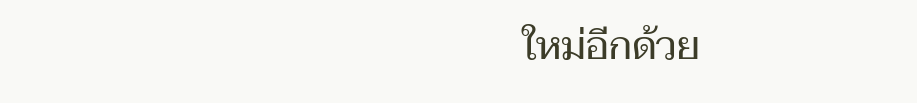ใหม่อีกด้วย